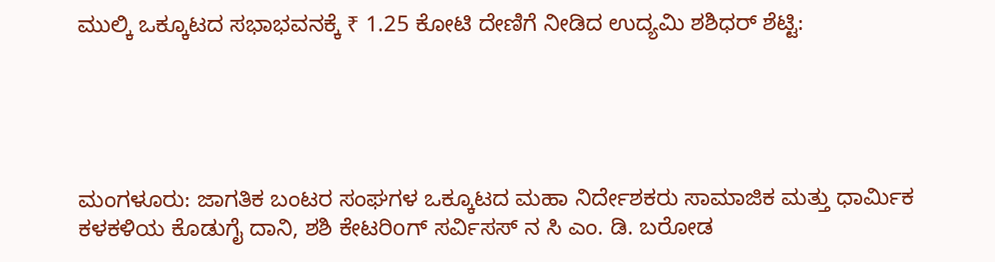ಮುಲ್ಕಿ ಒಕ್ಕೂಟದ ಸಭಾಭವನಕ್ಕೆ ₹ 1.25 ಕೋಟಿ ದೇಣಿಗೆ ನೀಡಿದ ಉದ್ಯಮಿ ಶಶಿಧರ್ ಶೆಟ್ಟಿ:





ಮಂಗಳೂರು: ಜಾಗತಿಕ ಬಂಟರ ಸಂಘಗಳ ಒಕ್ಕೂಟದ ಮಹಾ ನಿರ್ದೇಶಕರು ಸಾಮಾಜಿಕ ಮತ್ತು ಧಾರ್ಮಿಕ ಕಳಕಳಿಯ ಕೊಡುಗೈ ದಾನಿ, ಶಶಿ ಕೇಟರಿoಗ್ ಸರ್ವಿಸಸ್ ನ ಸಿ ಎಂ. ಡಿ. ಬರೋಡ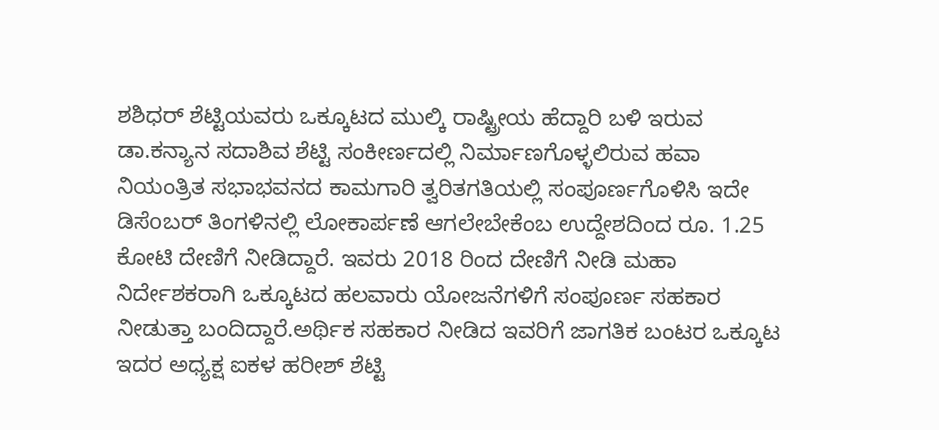ಶಶಿಧರ್ ಶೆಟ್ಟಿಯವರು ಒಕ್ಕೂಟದ ಮುಲ್ಕಿ ರಾಷ್ಟ್ರೀಯ ಹೆದ್ದಾರಿ ಬಳಿ ಇರುವ ಡಾ.ಕನ್ಯಾನ ಸದಾಶಿವ ಶೆಟ್ಟಿ ಸಂಕೀರ್ಣದಲ್ಲಿ ನಿರ್ಮಾಣಗೊಳ್ಳಲಿರುವ ಹವಾ ನಿಯಂತ್ರಿತ ಸಭಾಭವನದ ಕಾಮಗಾರಿ ತ್ವರಿತಗತಿಯಲ್ಲಿ ಸಂಪೂರ್ಣಗೊಳಿಸಿ ಇದೇ ಡಿಸೆoಬರ್ ತಿಂಗಳಿನಲ್ಲಿ ಲೋಕಾರ್ಪಣೆ ಆಗಲೇಬೇಕೆಂಬ ಉದ್ದೇಶದಿಂದ ರೂ. 1.25 ಕೋಟಿ ದೇಣಿಗೆ ನೀಡಿದ್ದಾರೆ. ಇವರು 2018 ರಿಂದ ದೇಣಿಗೆ ನೀಡಿ ಮಹಾ ನಿರ್ದೇಶಕರಾಗಿ ಒಕ್ಕೂಟದ ಹಲವಾರು ಯೋಜನೆಗಳಿಗೆ ಸಂಪೂರ್ಣ ಸಹಕಾರ ನೀಡುತ್ತಾ ಬಂದಿದ್ದಾರೆ.ಅರ್ಥಿಕ ಸಹಕಾರ ನೀಡಿದ ಇವರಿಗೆ ಜಾಗತಿಕ ಬಂಟರ ಒಕ್ಕೂಟ ಇದರ ಅಧ್ಯಕ್ಷ ಐಕಳ ಹರೀಶ್ ಶೆಟ್ಟಿ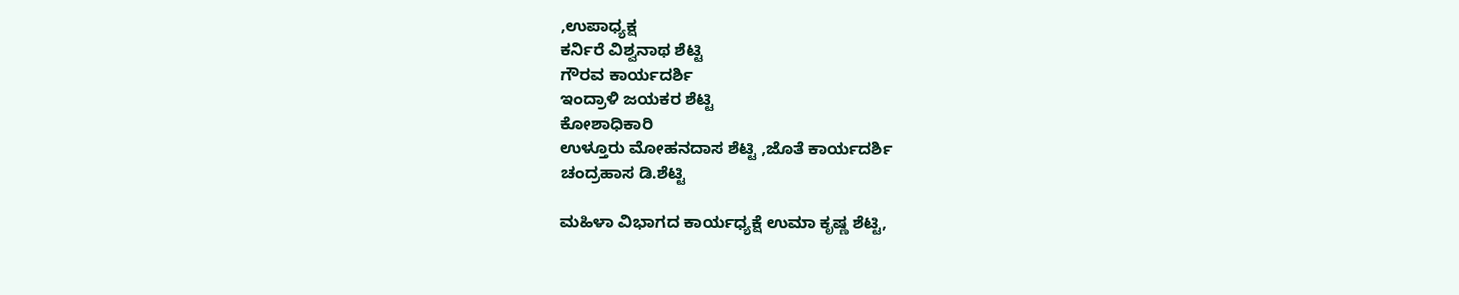,ಉಪಾಧ್ಯಕ್ಷ
ಕರ್ನಿರೆ ವಿಶ್ವನಾಥ ಶೆಟ್ಟಿ
ಗೌರವ ಕಾರ್ಯದರ್ಶಿ
ಇಂದ್ರಾಳಿ ಜಯಕರ ಶೆಟ್ಟಿ
ಕೋಶಾಧಿಕಾರಿ
ಉಳ್ತೂರು ಮೋಹನದಾಸ ಶೆಟ್ಟಿ ,ಜೊತೆ ಕಾರ್ಯದರ್ಶಿ
ಚಂದ್ರಹಾಸ ಡಿ.ಶೆಟ್ಟಿ

ಮಹಿಳಾ ವಿಭಾಗದ ಕಾರ್ಯಧ್ಯಕ್ಷೆ ಉಮಾ ಕೃಷ್ಣ ಶೆಟ್ಟಿ,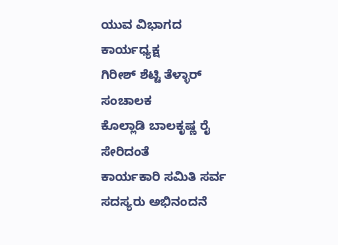ಯುವ ವಿಭಾಗದ ಕಾರ್ಯಧ್ಯಕ್ಷ
ಗಿರೀಶ್ ಶೆಟ್ಟಿ ತೆಳ್ಳಾರ್
ಸಂಚಾಲಕ
ಕೊಲ್ಲಾಡಿ ಬಾಲಕೃಷ್ಣ ರೈ ಸೇರಿದಂತೆ
ಕಾರ್ಯಕಾರಿ ಸಮಿತಿ ಸರ್ವ ಸದಸ್ಯರು ಅಭಿನಂದನೆ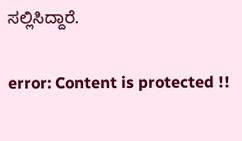ಸಲ್ಲಿಸಿದ್ದಾರೆ.

error: Content is protected !!